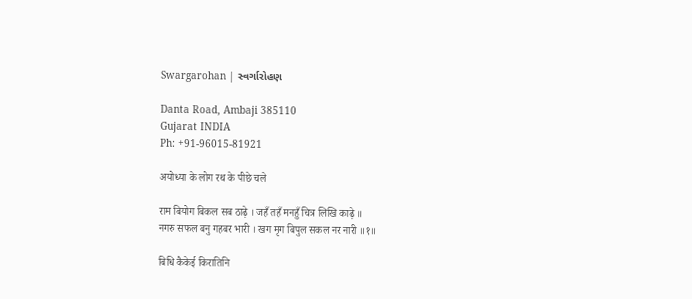Swargarohan | સ્વર્ગારોહણ

Danta Road, Ambaji 385110
Gujarat INDIA
Ph: +91-96015-81921

अयोध्या के लोग रथ के पीछे चले

राम बियोग बिकल सब ठाढ़े । जहँ तहँ मनहुँ चित्र लिखि काढ़े ॥
नगरु सफल बनु गहबर भारी । खग मृग बिपुल सकल नर नारी ॥१॥

बिधि कैकेई किरातिनि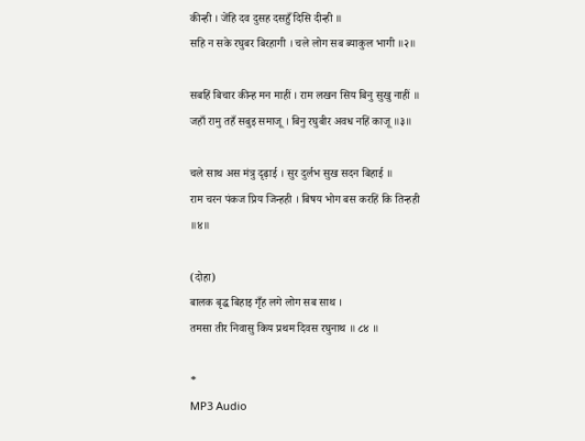कीन्ही । जेंहि दव दुसह दसहुँ दिसि दीन्ही ॥
सहि न सके रघुबर बिरहागी । चले लोग सब ब्याकुल भागी ॥२॥

सबहिं बिचार कीन्ह मन माहीं । राम लखन सिय बिनु सुखु नाहीं ॥
जहाँ रामु तहँ सबुइ समाजू । बिनु रघुबीर अवध नहिं काजू ॥३॥

चले साथ अस मंत्रु दृढ़ाई । सुर दुर्लभ सुख सदन बिहाई ॥
राम चरन पंकज प्रिय जिन्हही । बिषय भोग बस करहिं कि तिन्हही ॥४॥

(दोहा)
बालक बृद्ध बिहाइ गृँह लगे लोग सब साथ ।
तमसा तीर निवासु किय प्रथम दिवस रघुनाथ ॥ ८४ ॥

*
MP3 Audio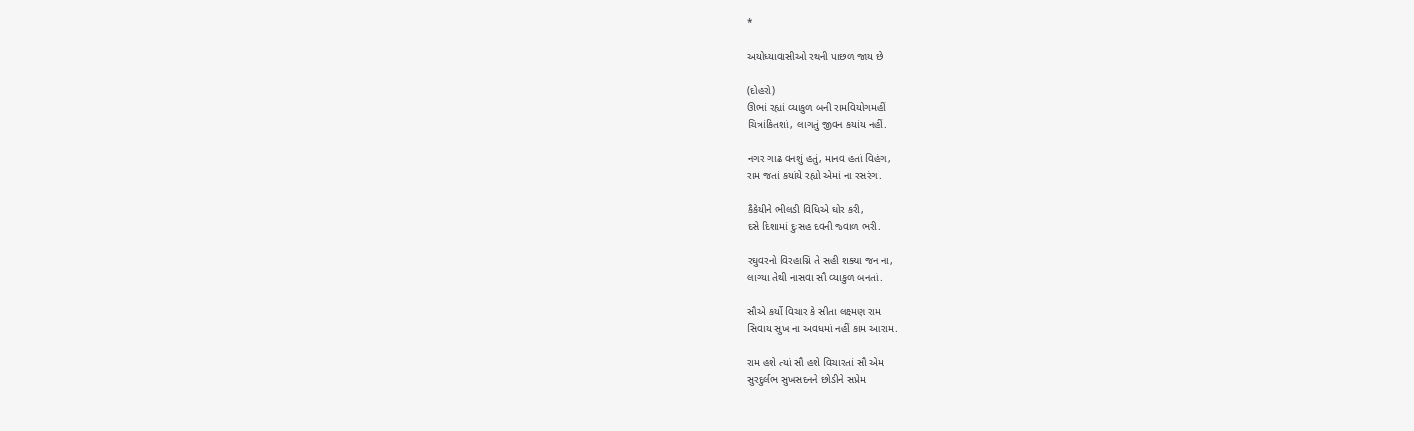*

અયોધ્યાવાસીઓ રથની પાછળ જાય છે

(દોહરો)
ઊભાં રહ્યાં વ્યાકુળ બની રામવિયોગમહીં
ચિત્રાંકિતશાં, લાગતું જીવન કયાંય નહીં.

નગર ગાઢ વનશું હતું, માનવ હતાં વિહંગ,
રામ જતાં કયાંયે રહ્યો એમાં ના રસરંગ.

કૈકેયીને ભીલડી વિધિએ ઘોર કરી,
દસે દિશામાં દુઃસહ દવની જ્વાળ ભરી.

રઘુવરનો વિરહાગ્નિ તે સહી શક્યા જન ના,
લાગ્યા તેથી નાસવા સૌ વ્યાકુળ બનતાં.

સૌએ કર્યો વિચાર કે સીતા લક્ષ્મણ રામ
સિવાય સુખ ના અવધમાં નહીં કામ આરામ.

રામ હશે ત્યાં સૌ હશે વિચારતાં સૌ એમ
સુરદુર્લભ સુખસદનને છોડીને સપ્રેમ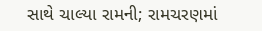સાથે ચાલ્યા રામની; રામચરણમાં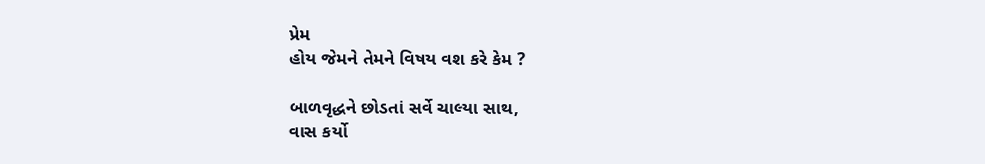પ્રેમ
હોય જેમને તેમને વિષય વશ કરે કેમ ?

બાળવૃદ્ધને છોડતાં સર્વે ચાલ્યા સાથ,
વાસ કર્યો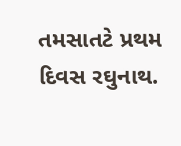તમસાતટે પ્રથમ દિવસ રઘુનાથ.